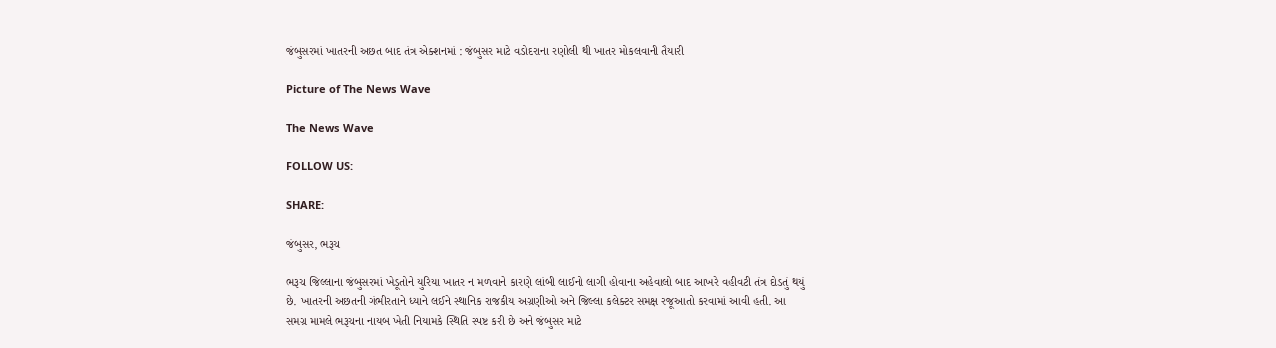જંબુસરમાં ખાતરની અછત બાદ તંત્ર એક્શનમાં : જંબુસર માટે વડોદરાના રણોલી થી ખાતર મોકલવાની તૈયારી

Picture of The News Wave

The News Wave

FOLLOW US:

SHARE:

જંબુસર, ભરૂચ

ભરૂચ જિલ્લાના જંબુસરમાં ખેડૂતોને યુરિયા ખાતર ન મળવાને કારણે લાંબી લાઈનો લાગી હોવાના અહેવાલો બાદ આખરે વહીવટી તંત્ર દોડતું થયું છે. ખાતરની અછતની ગંભીરતાને ધ્યાને લઈને સ્થાનિક રાજકીય અગ્રણીઓ અને જિલ્લા કલેક્ટર સમક્ષ રજૂઆતો કરવામાં આવી હતી. આ સમગ્ર મામલે ભરૂચના નાયબ ખેતી નિયામકે સ્થિતિ સ્પષ્ટ કરી છે અને જંબુસર માટે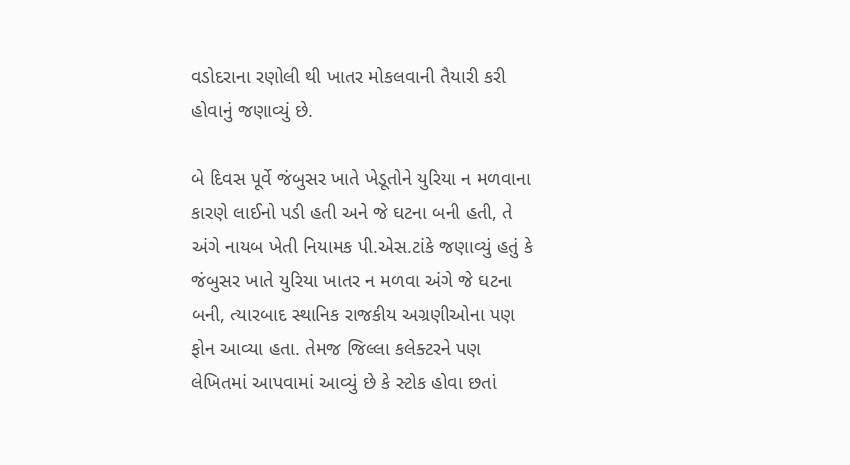વડોદરાના રણોલી થી ખાતર મોકલવાની તૈયારી કરી હોવાનું જણાવ્યું છે.

બે દિવસ પૂર્વે જંબુસર ખાતે ખેડૂતોને યુરિયા ન મળવાના કારણે લાઈનો પડી હતી અને જે ઘટના બની હતી, તે અંગે નાયબ ખેતી નિયામક પી.એસ.ટાંકે જણાવ્યું હતું કે જંબુસર ખાતે યુરિયા ખાતર ન મળવા અંગે જે ઘટના બની, ત્યારબાદ સ્થાનિક રાજકીય અગ્રણીઓના પણ ફોન આવ્યા હતા. તેમજ જિલ્લા કલેક્ટરને પણ લેખિતમાં આપવામાં આવ્યું છે કે સ્ટોક હોવા છતાં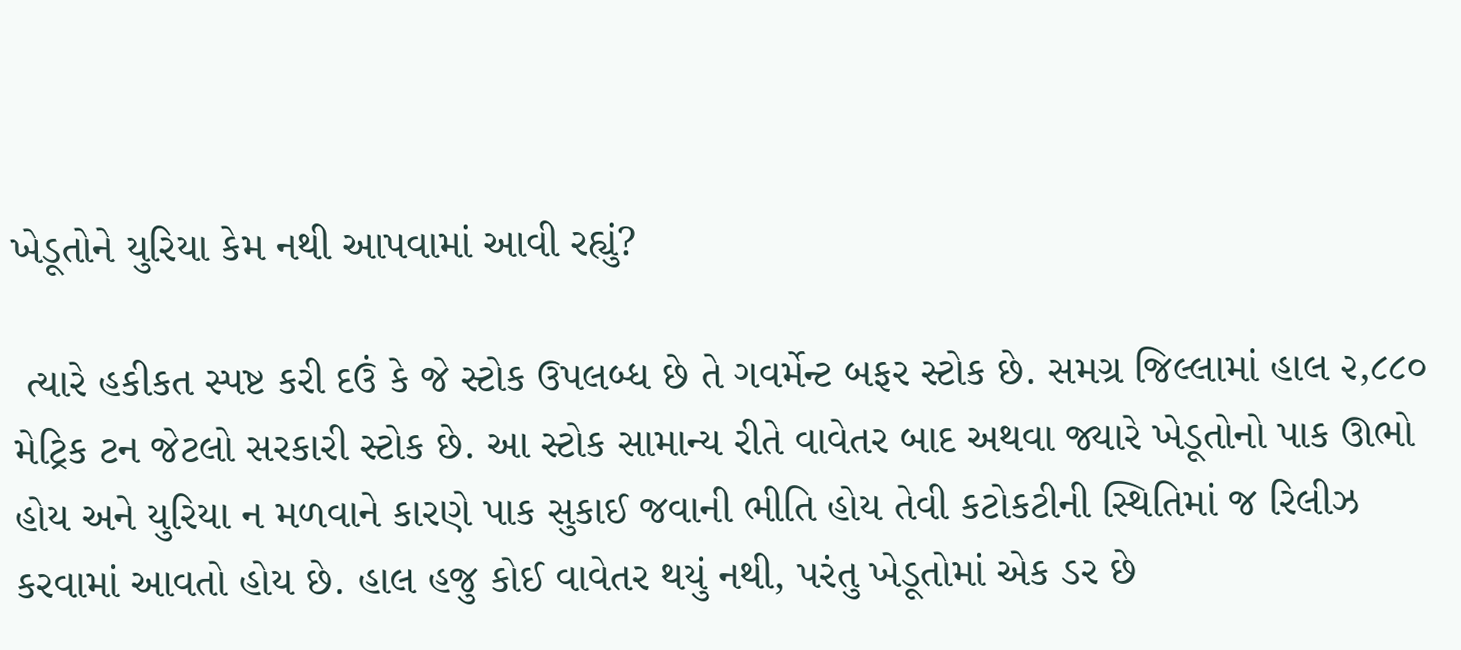ખેડૂતોને યુરિયા કેમ નથી આપવામાં આવી રહ્યું?

 ત્યારે હકીકત સ્પષ્ટ કરી દઉં કે જે સ્ટોક ઉપલબ્ધ છે તે ગવર્મેન્ટ બફર સ્ટોક છે. સમગ્ર જિલ્લામાં હાલ ૨,૮૮૦ મેટ્રિક ટન જેટલો સરકારી સ્ટોક છે. આ સ્ટોક સામાન્ય રીતે વાવેતર બાદ અથવા જ્યારે ખેડૂતોનો પાક ઊભો હોય અને યુરિયા ન મળવાને કારણે પાક સુકાઈ જવાની ભીતિ હોય તેવી કટોકટીની સ્થિતિમાં જ રિલીઝ કરવામાં આવતો હોય છે. હાલ હજુ કોઈ વાવેતર થયું નથી, પરંતુ ખેડૂતોમાં એક ડર છે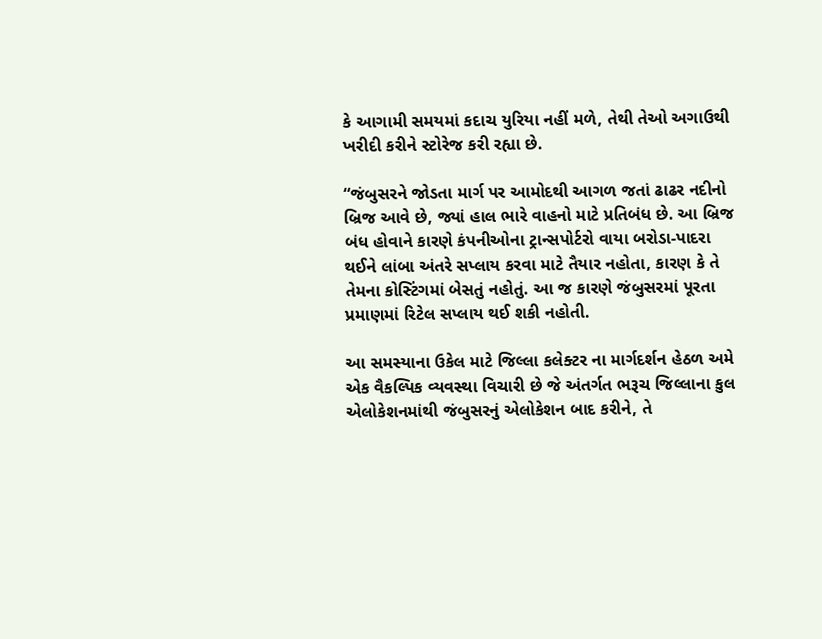કે આગામી સમયમાં કદાચ યુરિયા નહીં મળે, તેથી તેઓ અગાઉથી ખરીદી કરીને સ્ટોરેજ કરી રહ્યા છે.

“જંબુસરને જોડતા માર્ગ પર આમોદથી આગળ જતાં ઢાઢર નદીનો બ્રિજ આવે છે, જ્યાં હાલ ભારે વાહનો માટે પ્રતિબંધ છે. આ બ્રિજ બંધ હોવાને કારણે કંપનીઓના ટ્રાન્સપોર્ટરો વાયા બરોડા-પાદરા થઈને લાંબા અંતરે સપ્લાય કરવા માટે તૈયાર નહોતા, કારણ કે તે તેમના કોસ્ટિંગમાં બેસતું નહોતું. આ જ કારણે જંબુસરમાં પૂરતા પ્રમાણમાં રિટેલ સપ્લાય થઈ શકી નહોતી.

આ સમસ્યાના ઉકેલ માટે જિલ્લા કલેક્ટર ના માર્ગદર્શન હેઠળ અમે એક વૈકલ્પિક વ્યવસ્થા વિચારી છે જે અંતર્ગત ભરૂચ જિલ્લાના કુલ એલોકેશનમાંથી જંબુસરનું એલોકેશન બાદ કરીને, તે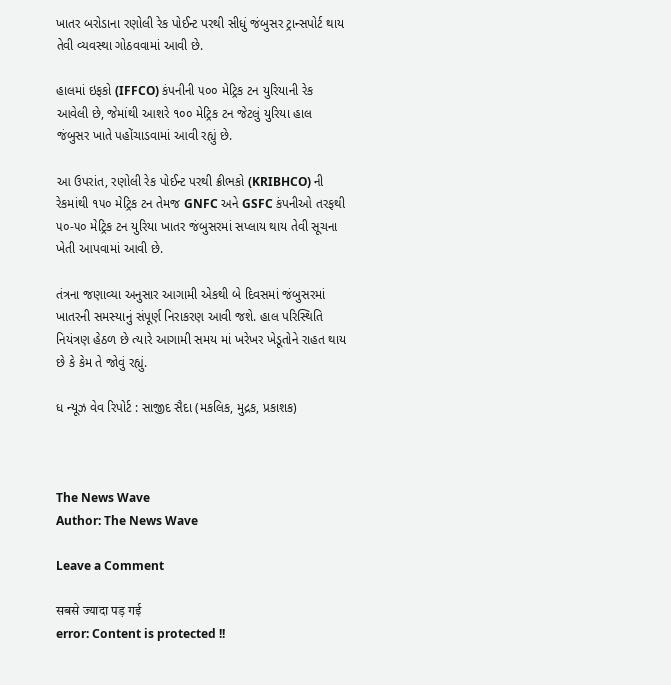ખાતર બરોડાના રણોલી રેક પોઈન્ટ પરથી સીધું જંબુસર ટ્રાન્સપોર્ટ થાય તેવી વ્યવસ્થા ગોઠવવામાં આવી છે.

હાલમાં ઇફકો (IFFCO) કંપનીની ૫૦૦ મેટ્રિક ટન યુરિયાની રેક આવેલી છે, જેમાંથી આશરે ૧૦૦ મેટ્રિક ટન જેટલું યુરિયા હાલ જંબુસર ખાતે પહોંચાડવામાં આવી રહ્યું છે.

આ ઉપરાંત, રણોલી રેક પોઈન્ટ પરથી ક્રીભકો (KRIBHCO) ની રેકમાંથી ૧૫૦ મેટ્રિક ટન તેમજ GNFC અને GSFC કંપનીઓ તરફથી ૫૦-૫૦ મેટ્રિક ટન યુરિયા ખાતર જંબુસરમાં સપ્લાય થાય તેવી સૂચના ખેતી આપવામાં આવી છે.

તંત્રના જણાવ્યા અનુસાર આગામી એકથી બે દિવસમાં જંબુસરમાં ખાતરની સમસ્યાનું સંપૂર્ણ નિરાકરણ આવી જશે. હાલ પરિસ્થિતિ નિયંત્રણ હેઠળ છે ત્યારે આગામી સમય માં ખરેખર ખેડૂતોને રાહત થાય છે કે કેમ તે જોવું રહ્યું.

ધ ન્યૂઝ વેવ રિપોર્ટ : સાજીદ સૈદા (મકલિક, મુદ્રક, પ્રકાશક)



The News Wave
Author: The News Wave

Leave a Comment

सबसे ज्यादा पड़ गई
error: Content is protected !!